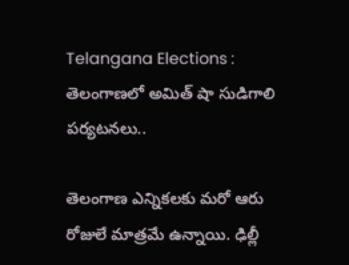Telangana Elections : తెలంగాణలో అమిత్ షా సుడిగాలి పర్యటనలు..

తెలంగాణ ఎన్నికలకు మరో ఆరు రోజులే మాత్రమే ఉన్నాయి. ఢిల్లీ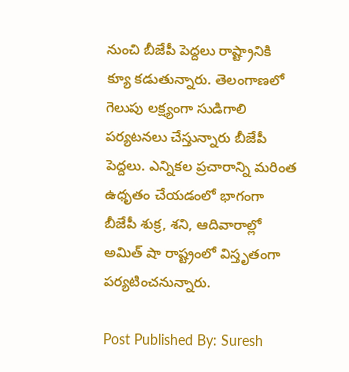నుంచి బీజేపీ పెద్దలు రాష్ట్రానికి క్యూ కడుతున్నారు. తెలంగాణలో గెలుపు లక్ష్యంగా సుడిగాలి పర్యటనలు చేస్తున్నారు బీజేపీ పెద్దలు. ఎన్నికల ప్రచారాన్ని మరింత ఉధృతం చేయడంలో భాగంగా బీజేపీ శుక్ర, శని, ఆదివారాల్లో అమిత్ షా రాష్ట్రంలో విస్తృతంగా పర్యటించనున్నారు.

Post Published By: Suresh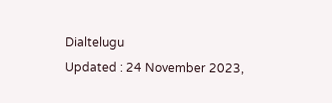Dialtelugu
Updated : 24 November 2023,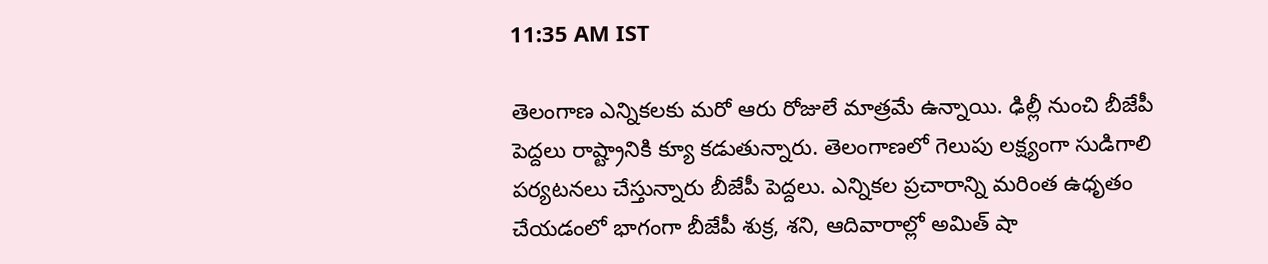11:35 AM IST

తెలంగాణ ఎన్నికలకు మరో ఆరు రోజులే మాత్రమే ఉన్నాయి. ఢిల్లీ నుంచి బీజేపీ పెద్దలు రాష్ట్రానికి క్యూ కడుతున్నారు. తెలంగాణలో గెలుపు లక్ష్యంగా సుడిగాలి పర్యటనలు చేస్తున్నారు బీజేపీ పెద్దలు. ఎన్నికల ప్రచారాన్ని మరింత ఉధృతం చేయడంలో భాగంగా బీజేపీ శుక్ర, శని, ఆదివారాల్లో అమిత్ షా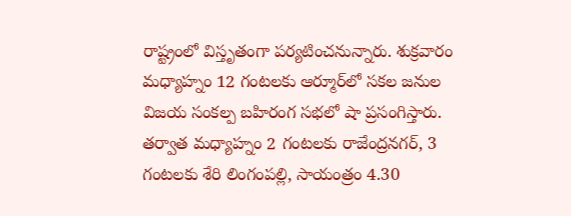రాష్ట్రంలో విస్తృతంగా పర్యటించనున్నారు. శుక్రవారం మధ్యాహ్నం 12 గంటలకు ఆర్మూర్‌లో సకల జనుల విజయ సంకల్ప బహిరంగ సభలో షా ప్రసంగిస్తారు. తర్వాత మధ్యాహ్నం 2 గంటలకు రాజేంద్రనగర్, 3 గంటలకు శేరి లింగంపల్లి, సాయంత్రం 4.30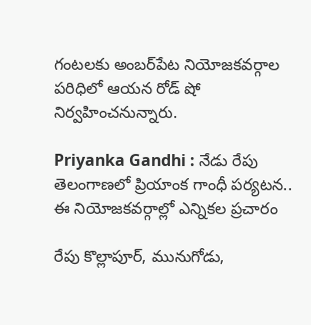గంటలకు అంబర్‌పేట నియోజకవర్గాల పరిధిలో ఆయన రోడ్‌ షో నిర్వహించనున్నారు.

Priyanka Gandhi : నేడు రేపు తెలంగాణలో ప్రియాంక గాంధీ పర్యటన.. ఈ నియోజకవర్గాల్లో ఎన్నికల ప్రచారం

రేపు కొల్లాపూర్, మునుగోడు,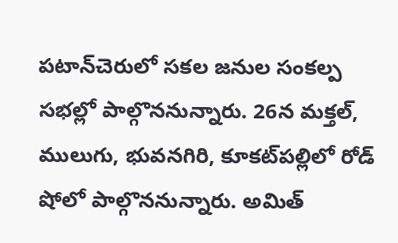పటాన్‌చెరులో సకల జనుల సంకల్ప సభల్లో పాల్గొననున్నారు. 26న మక్తల్, ములుగు, భువనగిరి, కూకట్‌పల్లిలో రోడ్ షోలో పాల్గొననున్నారు. అమిత్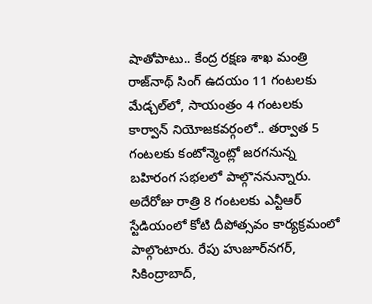షాతోపాటు.. కేంద్ర రక్షణ శాఖ మంత్రి రాజ్‌నాథ్ సింగ్ ఉదయం 11 గంటలకు మేడ్చల్‌లో, సాయంత్రం 4 గంటలకు కార్వాన్ నియోజకవర్గంలో.. తర్వాత 5 గంటలకు కంటోన్మెంట్లో జరగనున్న బహిరంగ సభలలో పాల్గొననున్నారు. అదేరోజు రాత్రి 8 గంటలకు ఎన్టీఆర్‌ స్టేడియంలో కోటి దీపోత్సవం కార్యక్రమంలో పాల్గొంటారు. రేపు హుజూర్‌నగర్, సికింద్రాబాద్,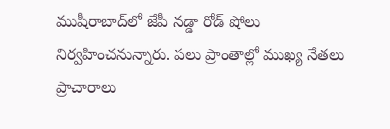ముషీరాబాద్‌లో జేపీ నడ్డా రోడ్ షోలు నిర్వహించనున్నారు. పలు ప్రాంతాల్లో ముఖ్య నేతలు ప్రాచారాలు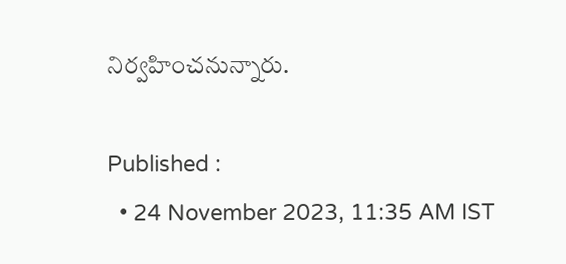నిర్వహించనున్నారు.

Published :
  • 24 November 2023, 11:35 AM IST